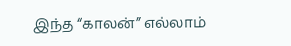இந்த “காலன்” எல்லாம்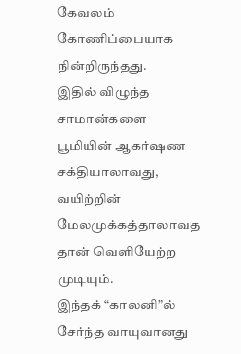கேவலம் கோணிப்பையாக நின்றிருந்தது.
இதில் விழுந்த சாமான்களை பூமியின் ஆகர்ஷண சக்தியாலாவது,
வயிற்றின் மேலமுக்கத்தாலாவத தான் வெளியேற்ற முடியும்.
இந்தக் “காலனி”ல் சேர்ந்த வாயுவானது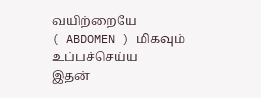வயிற்றையே
( ABDOMEN ) மிகவும் உப்பச்செய்ய
இதன்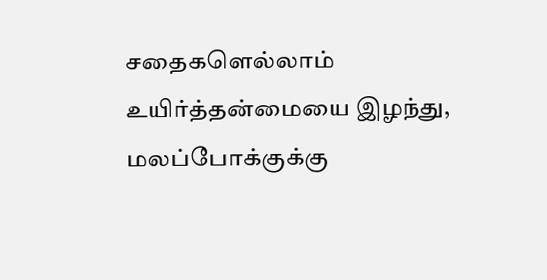சதைகளெல்லாம் உயிர்த்தன்மையை இழந்து,
மலப்போக்குக்கு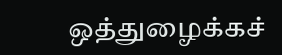ஒத்துழைக்கச்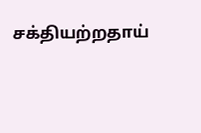சக்தியற்றதாய்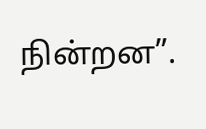நின்றன”.